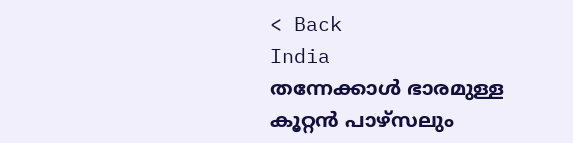< Back
India
തന്നേക്കാൾ ഭാരമുള്ള കൂറ്റന്‍ പാഴ്‌സലും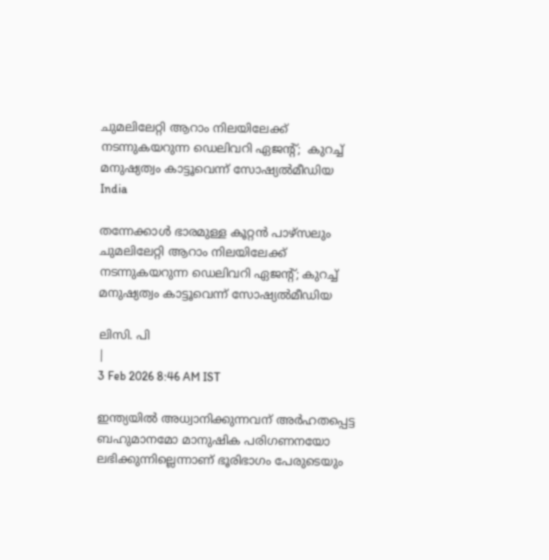ചുമലിലേറ്റി ആറാം നിലയിലേക്ക് നടന്നുകയറുന്ന ഡെലിവറി ഏജന്റ്;  കുറച്ച് മനുഷ്യത്വം കാട്ടൂവെന്ന് സോഷ്യൽമീഡിയ
India

തന്നേക്കാൾ ഭാരമുള്ള കൂറ്റന്‍ പാഴ്‌സലും ചുമലിലേറ്റി ആറാം നിലയിലേക്ക് നടന്നുകയറുന്ന ഡെലിവറി ഏജന്റ്; കുറച്ച് മനുഷ്യത്വം കാട്ടൂവെന്ന് സോഷ്യൽമീഡിയ

ലിസി. പി
|
3 Feb 2026 8:46 AM IST

ഇന്ത്യയില്‍ അധ്വാനിക്കുന്നവന് അര്‍ഹതപ്പെട്ട ബഹുമാനമോ മാനുഷിക പരിഗണനയോ ലഭിക്കുന്നില്ലെന്നാണ് ഭൂരിഭാഗം പേരുടെയും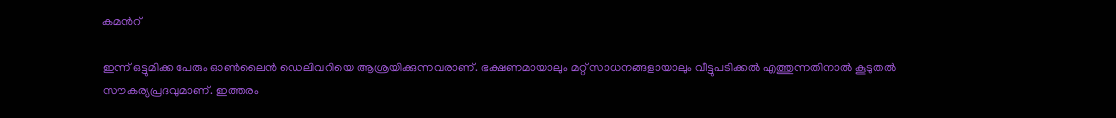കമന്‍റ്

ഇന്ന് ഒട്ടുമിക്ക പേരും ഓണ്‍ലൈന്‍ ഡെലിവറിയെ ആശ്രയിക്കുന്നവരാണ്. ഭക്ഷണമായാലും മറ്റ് സാധനങ്ങളായാലും വീട്ടുപടിക്കല്‍ എത്തുന്നതിനാല്‍ കൂടുതല്‍ സൗകര്യപ്രദവുമാണ്. ഇത്തരം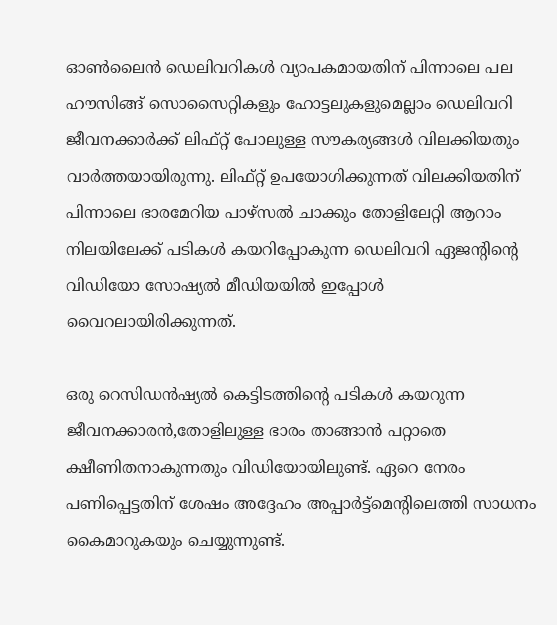ഓണ്‍ലൈന്‍ ഡെലിവറികള്‍ വ്യാപകമായതിന് പിന്നാലെ പല ഹൗസിങ്ങ്‌ സൊസൈറ്റികളും ഹോട്ടലുകളുമെല്ലാം ഡെലിവറി ജീവനക്കാര്‍ക്ക് ലിഫ്റ്റ് പോലുള്ള സൗകര്യങ്ങൾ വിലക്കിയതും വാര്‍ത്തയായിരുന്നു. ലിഫ്റ്റ് ഉപയോഗിക്കുന്നത് വിലക്കിയതിന് പിന്നാലെ ഭാരമേറിയ പാഴ്സല്‍ ചാക്കും തോളിലേറ്റി ആറാം നിലയിലേക്ക് പടികള്‍ കയറിപ്പോകുന്ന ഡെലിവറി ഏജന്‍റിന്‍റെ വിഡിയോ സോഷ്യല്‍ മീഡിയയില്‍ ഇപ്പോള്‍ വൈറലായിരിക്കുന്നത്.

ഒരു റെസിഡൻഷ്യൽ കെട്ടിടത്തിന്റെ പടികൾ കയറുന്ന ജീവനക്കാരന്‍,തോളിലുള്ള ഭാരം താങ്ങാന്‍ പറ്റാതെ ക്ഷീണിതനാകുന്നതും വിഡിയോയിലുണ്ട്. ഏറെ നേരം പണിപ്പെട്ടതിന് ശേഷം അദ്ദേഹം അപ്പാര്‍ട്ട്മെന്‍റിലെത്തി സാധനം കൈമാറുകയും ചെയ്യുന്നുണ്ട്.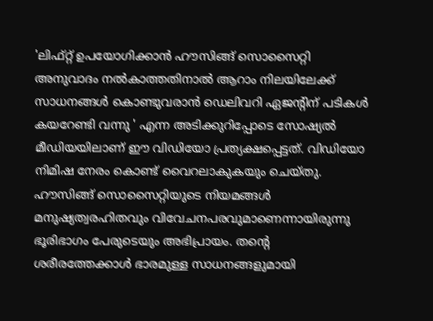'ലിഫ്റ്റ് ഉപയോഗിക്കാന്‍ ഹൗസിങ്ങ്‌ സൊസൈറ്റി അനുവാദം നല്‍കാത്തതിനാല്‍ ആറാം നിലയിലേക്ക് സാധനങ്ങൾ കൊണ്ടുവരാൻ ഡെലിവറി ഏജന്‍റിന് പടികൾ കയറേണ്ടി വന്നു ' എന്ന അടിക്കുറിപ്പോടെ സോഷ്യല്‍ മീഡിയയിലാണ് ഈ വിഡിയോ പ്രത്യക്ഷപ്പെട്ടത്. വിഡിയോ നിമിഷ നേരം കൊണ്ട് വൈറലാകുകയും ചെയ്തു. ഹൗസിങ്ങ്‌ സൊസൈറ്റിയുടെ നിയമങ്ങള്‍ മനുഷ്യത്വരഹിതവും വിവേചനപരവുമാണെന്നായിരുന്നു ഭൂരിഭാഗം പേരുടെയും അഭിപ്രായം. തന്‍റെ ശരീരത്തേക്കാള്‍ ഭാരമുള്ള സാധനങ്ങളുമായി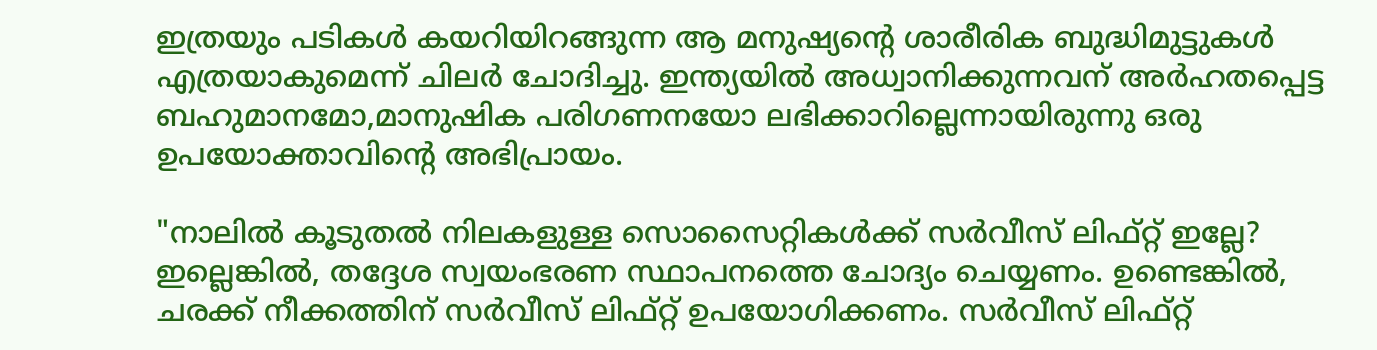ഇത്രയും പടികള്‍ കയറിയിറങ്ങുന്ന ആ മനുഷ്യന്‍റെ ശാരീരിക ബുദ്ധിമുട്ടുകള്‍ എത്രയാകുമെന്ന് ചിലര്‍ ചോദിച്ചു. ഇന്ത്യയില്‍ അധ്വാനിക്കുന്നവന് അര്‍ഹതപ്പെട്ട ബഹുമാനമോ,മാനുഷിക പരിഗണനയോ ലഭിക്കാറില്ലെന്നായിരുന്നു ഒരു ഉപയോക്താവിന്‍റെ അഭിപ്രായം.

"നാലിൽ കൂടുതൽ നിലകളുള്ള സൊസൈറ്റികൾക്ക് സർവീസ് ലിഫ്റ്റ് ഇല്ലേ? ഇല്ലെങ്കിൽ, തദ്ദേശ സ്വയംഭരണ സ്ഥാപനത്തെ ചോദ്യം ചെയ്യണം. ഉണ്ടെങ്കിൽ, ചരക്ക് നീക്കത്തിന് സർവീസ് ലിഫ്റ്റ് ഉപയോഗിക്കണം. സർവീസ് ലിഫ്റ്റ്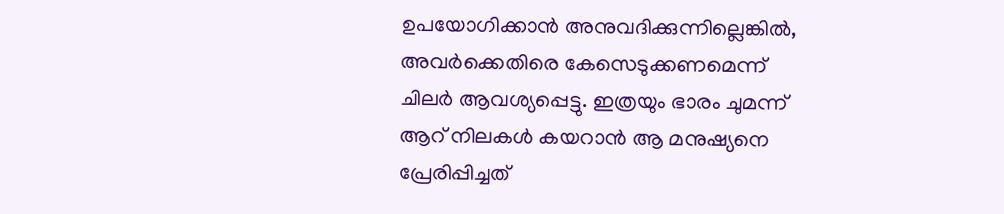ഉപയോഗിക്കാൻ അനുവദിക്കുന്നില്ലെങ്കിൽ, അവർക്കെതിരെ കേസെടുക്കണമെന്ന് ചിലര്‍ ആവശ്യപ്പെട്ടു. ഇത്രയും ഭാരം ചുമന്ന് ആറ് നിലകള്‍ കയറാന്‍ ആ മനുഷ്യനെ പ്രേരിപ്പിച്ചത്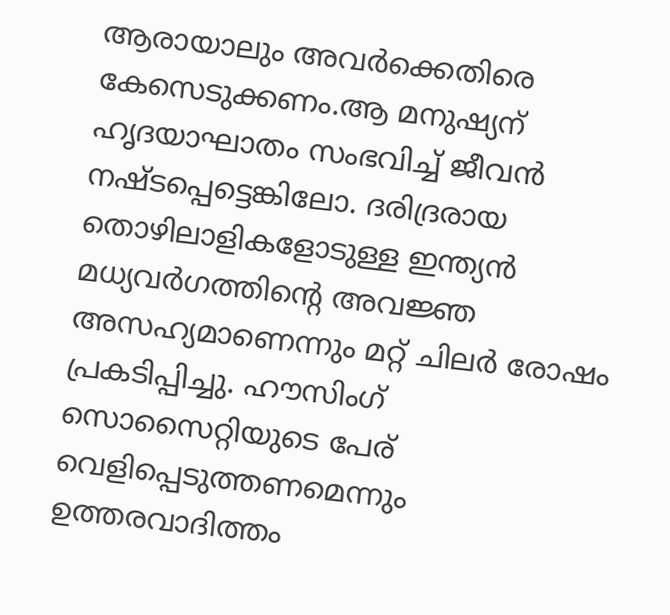ആരായാലും അവര്‍ക്കെതിരെ കേസെടുക്കണം.ആ മനുഷ്യന് ഹൃദയാഘാതം സംഭവിച്ച് ജീവൻ നഷ്ടപ്പെട്ടെങ്കിലോ. ദരിദ്രരായ തൊഴിലാളികളോടുള്ള ഇന്ത്യൻ മധ്യവർഗത്തിന്റെ അവജ്ഞ അസഹ്യമാണെന്നും മറ്റ് ചിലര്‍ രോഷം പ്രകടിപ്പിച്ചു. ഹൗസിംഗ് സൊസൈറ്റിയുടെ പേര് വെളിപ്പെടുത്തണമെന്നും ഉത്തരവാദിത്തം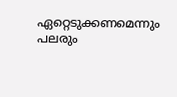ഏറ്റെടുക്കണമെന്നും പലരും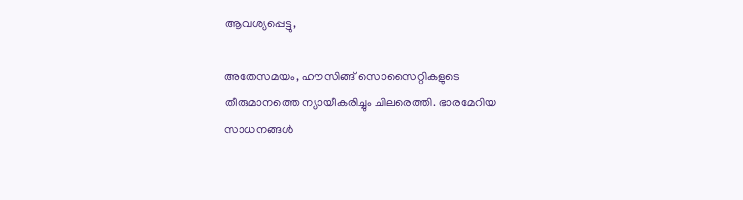ആവശ്യപ്പെട്ടു,

അതേസമയം, ഹൗസിങ്ങ്‌ സൊസൈറ്റികളുടെ തീരുമാനത്തെ ന്യായീകരിച്ചും ചിലരെത്തി. ഭാരമേറിയ സാധനങ്ങള്‍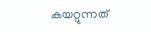കയറ്റുന്നത്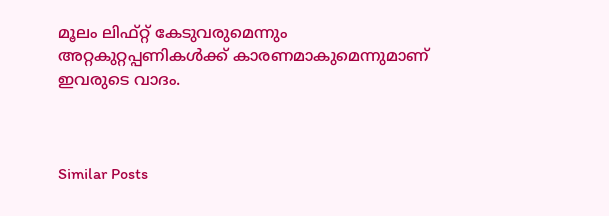മൂലം ലിഫ്റ്റ് കേടുവരുമെന്നും അറ്റകുറ്റപ്പണികള്‍ക്ക് കാരണമാകുമെന്നുമാണ് ഇവരുടെ വാദം.



Similar Posts